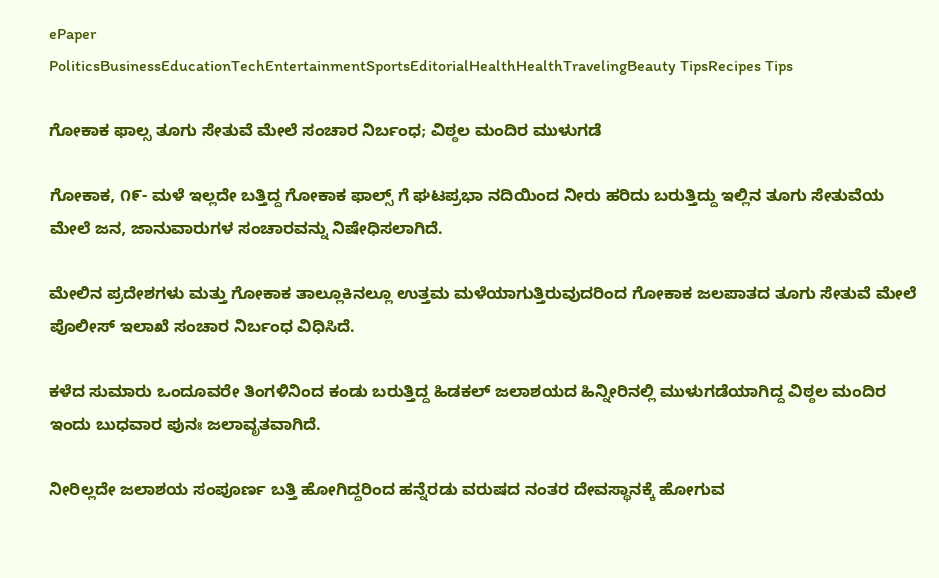ePaper
PoliticsBusinessEducationTechEntertainmentSportsEditorialHealthHealthTravelingBeauty TipsRecipes Tips

ಗೋಕಾಕ ಫಾಲ್ಸ ತೂಗು ಸೇತುವೆ ಮೇಲೆ ಸಂಚಾರ ನಿರ್ಬಂಧ; ವಿಠ್ಠಲ ಮಂದಿರ ಮುಳುಗಡೆ

ಗೋಕಾಕ, ೧೯- ಮಳೆ ಇಲ್ಲದೇ ಬತ್ತಿದ್ದ ಗೋಕಾಕ ಫಾಲ್ಸ್ ಗೆ ಘಟಪ್ರಭಾ ನದಿಯಿಂದ ನೀರು ಹರಿದು ಬರುತ್ತಿದ್ದು ಇಲ್ಲಿನ ತೂಗು ಸೇತುವೆಯ ಮೇಲೆ ಜನ, ಜಾನುವಾರುಗಳ ಸಂಚಾರವನ್ನು ನಿಷೇಧಿಸಲಾಗಿದೆ.

ಮೇಲಿನ ಪ್ರದೇಶಗಳು ಮತ್ತು ಗೋಕಾಕ ತಾಲ್ಲೂಕಿನಲ್ಲೂ ಉತ್ತಮ ಮಳೆಯಾಗುತ್ತಿರುವುದರಿಂದ ಗೋಕಾಕ ಜಲಪಾತದ ತೂಗು ಸೇತುವೆ ಮೇಲೆ ಪೊಲೀಸ್ ಇಲಾಖೆ ಸಂಚಾರ ನಿರ್ಬಂಧ ವಿಧಿಸಿದೆ.

ಕಳೆದ ಸುಮಾರು ಒಂದೂವರೇ ತಿಂಗಳಿನಿಂದ ಕಂಡು ಬರುತ್ತಿದ್ದ ಹಿಡಕಲ್ ಜಲಾಶಯದ ಹಿನ್ನೀರಿನಲ್ಲಿ ಮುಳುಗಡೆಯಾಗಿದ್ದ ವಿಠ್ಠಲ ಮಂದಿರ ಇಂದು ಬುಧವಾರ ಪುನಃ ಜಲಾವೃತವಾಗಿದೆ.

ನೀರಿಲ್ಲದೇ ಜಲಾಶಯ ಸಂಪೂರ್ಣ ಬತ್ತಿ ಹೋಗಿದ್ದರಿಂದ ಹನ್ನೆರಡು ವರುಷದ ನಂತರ ದೇವಸ್ಥಾನಕ್ಕೆ ಹೋಗುವ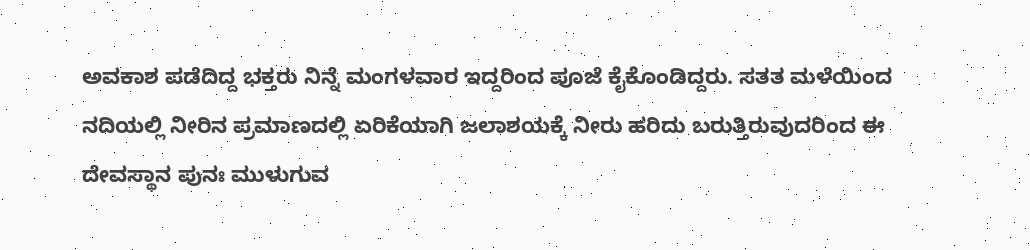ಅವಕಾಶ ಪಡೆದಿದ್ದ ಭಕ್ತರು ನಿನ್ನೆ ಮಂಗಳವಾರ ಇದ್ದರಿಂದ ಪೂಜೆ ಕೈಕೊಂಡಿದ್ದರು. ಸತತ ಮಳೆಯಿಂದ ನದಿಯಲ್ಲಿ ನೀರಿನ ಪ್ರಮಾಣದಲ್ಲಿ ಏರಿಕೆಯಾಗಿ ಜಲಾಶಯಕ್ಕೆ ನೀರು ಹರಿದು ಬರುತ್ತಿರುವುದರಿಂದ ಈ ದೇವಸ್ಥಾನ ಪುನಃ ಮುಳುಗುವ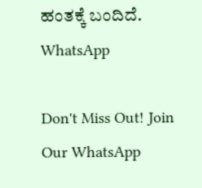ಹಂತಕ್ಕೆ ಬಂದಿದೆ.
WhatsApp

Don't Miss Out! Join Our WhatsApp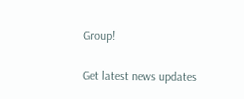Group!

Get latest news updates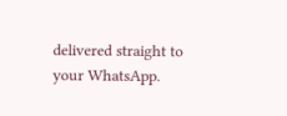delivered straight to your WhatsApp.